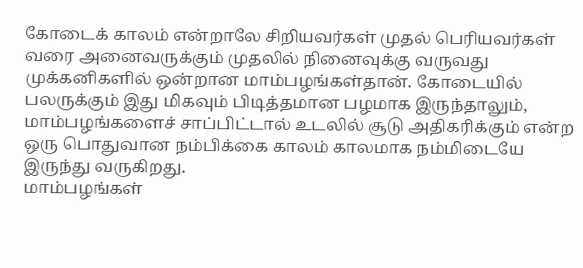கோடைக் காலம் என்றாலே சிறியவர்கள் முதல் பெரியவர்கள் வரை அனைவருக்கும் முதலில் நினைவுக்கு வருவது முக்கனிகளில் ஒன்றான மாம்பழங்கள்தான். கோடையில் பலருக்கும் இது மிகவும் பிடித்தமான பழமாக இருந்தாலும், மாம்பழங்களைச் சாப்பிட்டால் உடலில் சூடு அதிகரிக்கும் என்ற ஒரு பொதுவான நம்பிக்கை காலம் காலமாக நம்மிடையே இருந்து வருகிறது.
மாம்பழங்கள்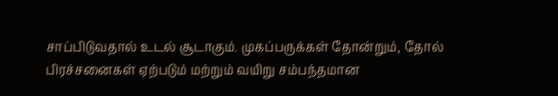சாப்பிடுவதால் உடல் சூடாகும். முகப்பருக்கள் தோன்றும், தோல் பிரச்சனைகள் ஏற்படும் மற்றும் வயிறு சம்பந்தமான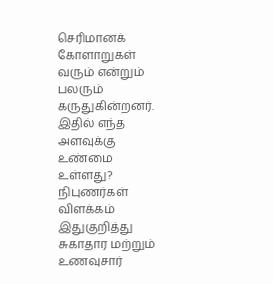செரிமானக் கோளாறுகள் வரும் என்றும் பலரும் கருதுகின்றனர். இதில் எந்த அளவுக்கு உண்மை உள்ளது?
நிபுணர்கள் விளக்கம்
இதுகுறித்து சுகாதார மற்றும் உணவுசார்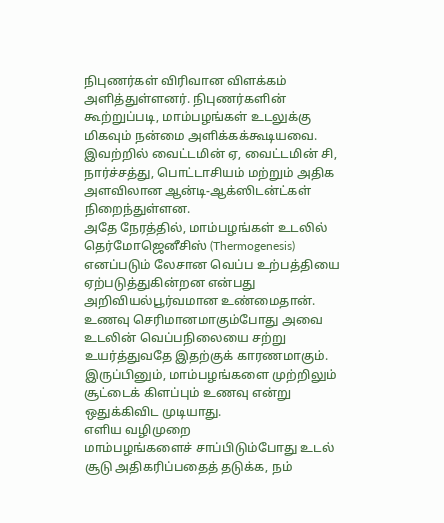நிபுணர்கள் விரிவான விளக்கம் அளித்துள்ளனர். நிபுணர்களின் கூற்றுப்படி, மாம்பழங்கள் உடலுக்கு மிகவும் நன்மை அளிக்கக்கூடியவை. இவற்றில் வைட்டமின் ஏ, வைட்டமின் சி, நார்ச்சத்து, பொட்டாசியம் மற்றும் அதிக அளவிலான ஆன்டி-ஆக்ஸிடன்ட்கள் நிறைந்துள்ளன.
அதே நேரத்தில், மாம்பழங்கள் உடலில் தெர்மோஜெனீசிஸ் (Thermogenesis) எனப்படும் லேசான வெப்ப உற்பத்தியை ஏற்படுத்துகின்றன என்பது அறிவியல்பூர்வமான உண்மைதான். உணவு செரிமானமாகும்போது அவை உடலின் வெப்பநிலையை சற்று உயர்த்துவதே இதற்குக் காரணமாகும். இருப்பினும், மாம்பழங்களை முற்றிலும் சூட்டைக் கிளப்பும் உணவு என்று ஒதுக்கிவிட முடியாது.
எளிய வழிமுறை
மாம்பழங்களைச் சாப்பிடும்போது உடல் சூடு அதிகரிப்பதைத் தடுக்க, நம்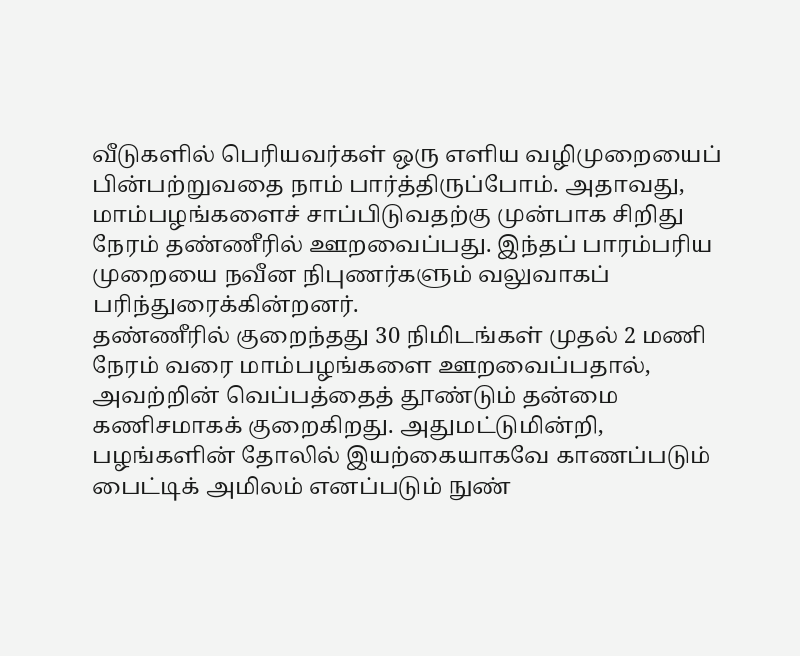வீடுகளில் பெரியவர்கள் ஒரு எளிய வழிமுறையைப் பின்பற்றுவதை நாம் பார்த்திருப்போம். அதாவது, மாம்பழங்களைச் சாப்பிடுவதற்கு முன்பாக சிறிது நேரம் தண்ணீரில் ஊறவைப்பது. இந்தப் பாரம்பரிய முறையை நவீன நிபுணர்களும் வலுவாகப் பரிந்துரைக்கின்றனர்.
தண்ணீரில் குறைந்தது 30 நிமிடங்கள் முதல் 2 மணி நேரம் வரை மாம்பழங்களை ஊறவைப்பதால், அவற்றின் வெப்பத்தைத் தூண்டும் தன்மை கணிசமாகக் குறைகிறது. அதுமட்டுமின்றி, பழங்களின் தோலில் இயற்கையாகவே காணப்படும் பைட்டிக் அமிலம் எனப்படும் நுண்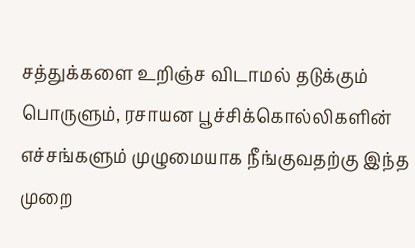சத்துக்களை உறிஞ்ச விடாமல் தடுக்கும் பொருளும், ரசாயன பூச்சிக்கொல்லிகளின் எச்சங்களும் முழுமையாக நீங்குவதற்கு இந்த முறை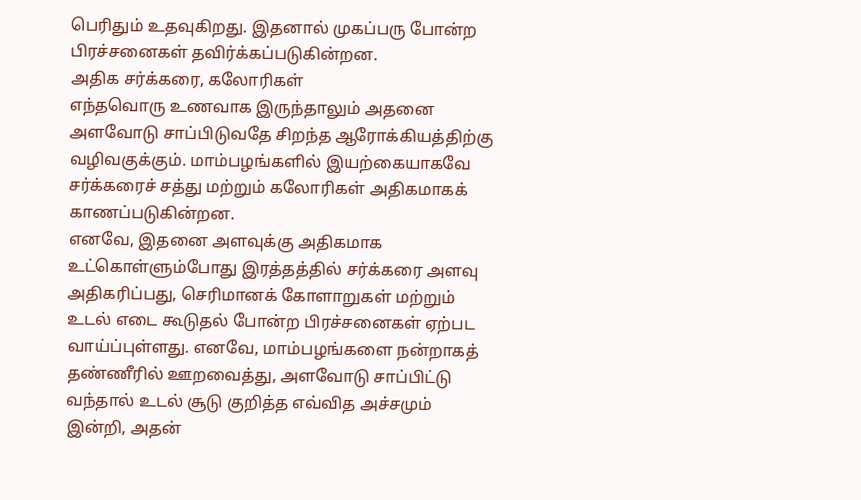பெரிதும் உதவுகிறது. இதனால் முகப்பரு போன்ற பிரச்சனைகள் தவிர்க்கப்படுகின்றன.
அதிக சர்க்கரை, கலோரிகள்
எந்தவொரு உணவாக இருந்தாலும் அதனை அளவோடு சாப்பிடுவதே சிறந்த ஆரோக்கியத்திற்கு வழிவகுக்கும். மாம்பழங்களில் இயற்கையாகவே சர்க்கரைச் சத்து மற்றும் கலோரிகள் அதிகமாகக் காணப்படுகின்றன.
எனவே, இதனை அளவுக்கு அதிகமாக உட்கொள்ளும்போது இரத்தத்தில் சர்க்கரை அளவு அதிகரிப்பது, செரிமானக் கோளாறுகள் மற்றும் உடல் எடை கூடுதல் போன்ற பிரச்சனைகள் ஏற்பட வாய்ப்புள்ளது. எனவே, மாம்பழங்களை நன்றாகத் தண்ணீரில் ஊறவைத்து, அளவோடு சாப்பிட்டு வந்தால் உடல் சூடு குறித்த எவ்வித அச்சமும் இன்றி, அதன்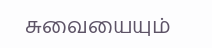சுவையையும்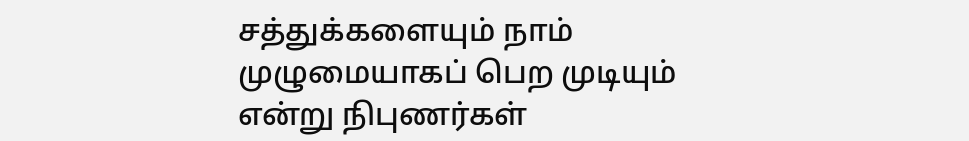சத்துக்களையும் நாம் முழுமையாகப் பெற முடியும் என்று நிபுணர்கள்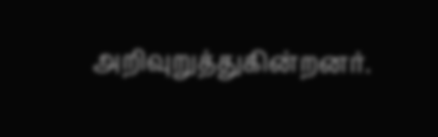அறிவுறுத்துகின்றனர்.